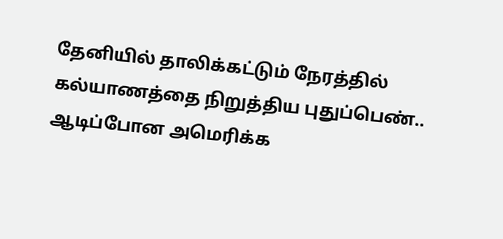தேனியில் தாலிக்கட்டும் நேரத்தில் கல்யாணத்தை நிறுத்திய புதுப்பெண்.. ஆடிப்போன அமெரிக்க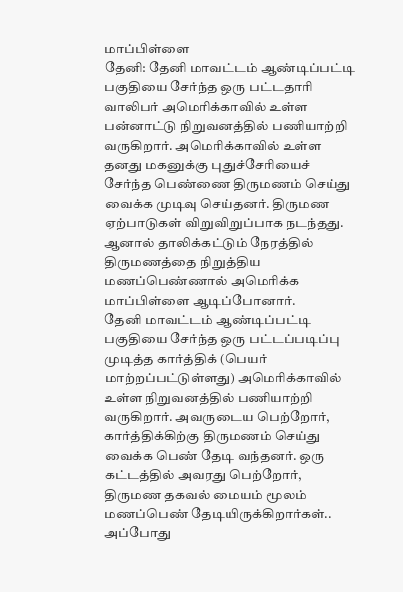மாப்பிள்ளை
தேனி: தேனி மாவட்டம் ஆண்டிப்பட்டி பகுதியை சேர்ந்த ஒரு பட்டதாரி வாலிபர் அமெரிக்காவில் உள்ள பன்னாட்டு நிறுவனத்தில் பணியாற்றி வருகிறார். அமெரிக்காவில் உள்ள தனது மகனுக்கு புதுச்சேரியைச் சேர்ந்த பெண்ணை திருமணம் செய்து வைக்க முடிவு செய்தனர். திருமண ஏற்பாடுகள் விறுவிறுப்பாக நடந்தது. ஆனால் தாலிக்கட்டும் நேரத்தில் திருமணத்தை நிறுத்திய மணப்பெண்ணால் அமெரிக்க மாப்பிள்ளை ஆடிப்போனார்.
தேனி மாவட்டம் ஆண்டிப்பட்டி பகுதியை சேர்ந்த ஒரு பட்டப்படிப்பு முடித்த கார்த்திக் (பெயர் மாற்றப்பட்டுள்ளது) அமெரிக்காவில் உள்ள நிறுவனத்தில் பணியாற்றி வருகிறார். அவருடைய பெற்றோர், கார்த்திக்கிற்கு திருமணம் செய்து வைக்க பெண் தேடி வந்தனர். ஒரு கட்டத்தில் அவரது பெற்றோர், திருமண தகவல் மையம் மூலம் மணப்பெண் தேடியிருக்கிறார்கள்.. அப்போது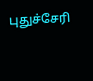புதுச்சேரி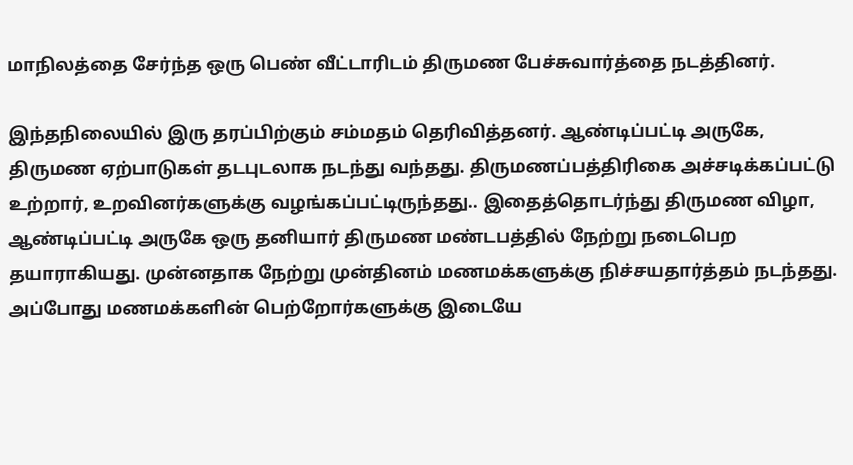மாநிலத்தை சேர்ந்த ஒரு பெண் வீட்டாரிடம் திருமண பேச்சுவார்த்தை நடத்தினர்.

இந்தநிலையில் இரு தரப்பிற்கும் சம்மதம் தெரிவித்தனர். ஆண்டிப்பட்டி அருகே, திருமண ஏற்பாடுகள் தடபுடலாக நடந்து வந்தது. திருமணப்பத்திரிகை அச்சடிக்கப்பட்டு உற்றார், உறவினர்களுக்கு வழங்கப்பட்டிருந்தது.. இதைத்தொடர்ந்து திருமண விழா, ஆண்டிப்பட்டி அருகே ஒரு தனியார் திருமண மண்டபத்தில் நேற்று நடைபெற தயாராகியது. முன்னதாக நேற்று முன்தினம் மணமக்களுக்கு நிச்சயதார்த்தம் நடந்தது.
அப்போது மணமக்களின் பெற்றோர்களுக்கு இடையே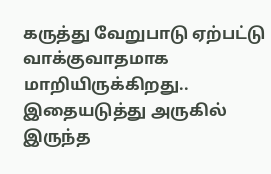கருத்து வேறுபாடு ஏற்பட்டு வாக்குவாதமாக மாறியிருக்கிறது.. இதையடுத்து அருகில் இருந்த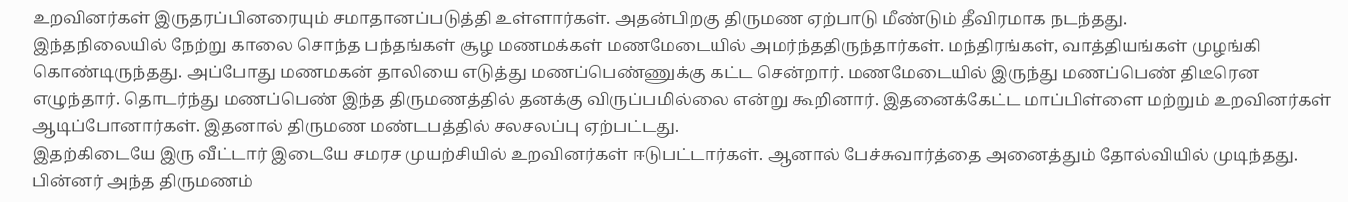உறவினர்கள் இருதரப்பினரையும் சமாதானப்படுத்தி உள்ளார்கள். அதன்பிறகு திருமண ஏற்பாடு மீண்டும் தீவிரமாக நடந்தது.
இந்தநிலையில் நேற்று காலை சொந்த பந்தங்கள் சூழ மணமக்கள் மணமேடையில் அமர்ந்ததிருந்தார்கள். மந்திரங்கள், வாத்தியங்கள் முழங்கி கொண்டிருந்தது. அப்போது மணமகன் தாலியை எடுத்து மணப்பெண்ணுக்கு கட்ட சென்றார். மணமேடையில் இருந்து மணப்பெண் திடீரென எழுந்தார். தொடர்ந்து மணப்பெண் இந்த திருமணத்தில் தனக்கு விருப்பமில்லை என்று கூறினார். இதனைக்கேட்ட மாப்பிள்ளை மற்றும் உறவினர்கள் ஆடிப்போனார்கள். இதனால் திருமண மண்டபத்தில் சலசலப்பு ஏற்பட்டது.
இதற்கிடையே இரு வீட்டார் இடையே சமரச முயற்சியில் உறவினர்கள் ஈடுபட்டார்கள். ஆனால் பேச்சுவார்த்தை அனைத்தும் தோல்வியில் முடிந்தது. பின்னர் அந்த திருமணம்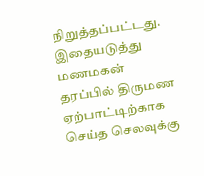நிறுத்தப்பட்டது. இதையடுத்து மணமகன் தரப்பில் திருமண ஏற்பாட்டிற்காக செய்த செலவுக்கு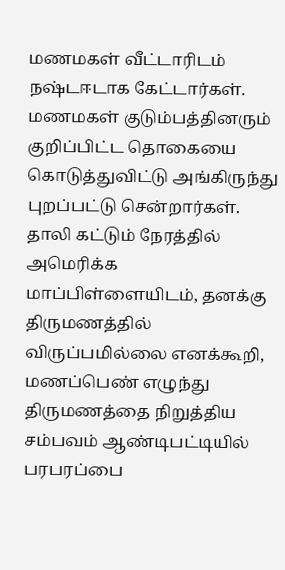மணமகள் வீட்டாரிடம் நஷ்டஈடாக கேட்டார்கள். மணமகள் குடும்பத்தினரும் குறிப்பிட்ட தொகையை கொடுத்துவிட்டு அங்கிருந்து புறப்பட்டு சென்றார்கள். தாலி கட்டும் நேரத்தில் அமெரிக்க மாப்பிள்ளையிடம், தனக்கு திருமணத்தில் விருப்பமில்லை எனக்கூறி, மணப்பெண் எழுந்து திருமணத்தை நிறுத்திய சம்பவம் ஆண்டிபட்டியில் பரபரப்பை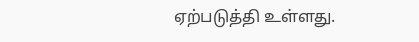ஏற்படுத்தி உள்ளது.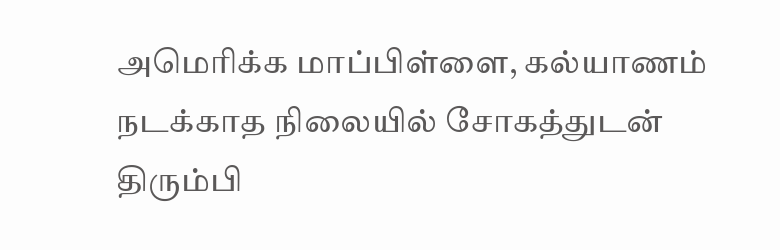அமெரிக்க மாப்பிள்ளை, கல்யாணம் நடக்காத நிலையில் சோகத்துடன் திரும்பி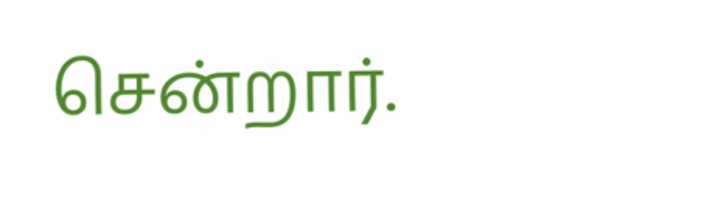சென்றார்.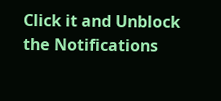Click it and Unblock the Notifications